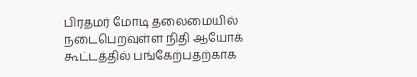பிரதமர் மோடி தலைமையில் நடைபெறவுள்ள நிதி ஆயோக் கூட்டத்தில் பங்கேற்பதற்காக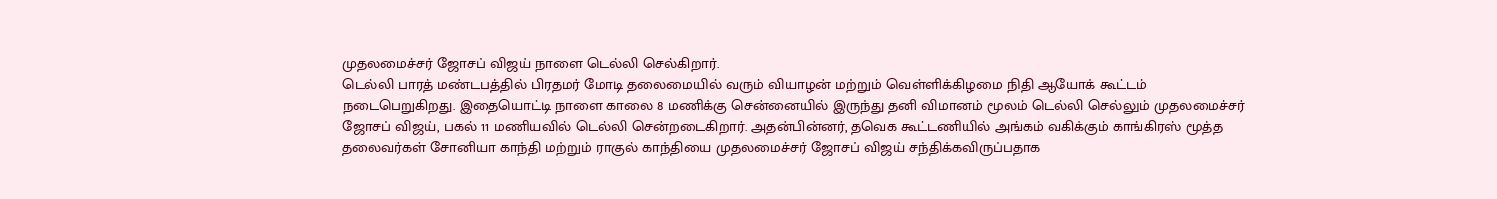முதலமைச்சர் ஜோசப் விஜய் நாளை டெல்லி செல்கிறார்.
டெல்லி பாரத் மண்டபத்தில் பிரதமர் மோடி தலைமையில் வரும் வியாழன் மற்றும் வெள்ளிக்கிழமை நிதி ஆயோக் கூட்டம் நடைபெறுகிறது. இதையொட்டி நாளை காலை 8 மணிக்கு சென்னையில் இருந்து தனி விமானம் மூலம் டெல்லி செல்லும் முதலமைச்சர் ஜோசப் விஜய், பகல் 11 மணியவில் டெல்லி சென்றடைகிறார். அதன்பின்னர், தவெக கூட்டணியில் அங்கம் வகிக்கும் காங்கிரஸ் மூத்த தலைவர்கள் சோனியா காந்தி மற்றும் ராகுல் காந்தியை முதலமைச்சர் ஜோசப் விஜய் சந்திக்கவிருப்பதாக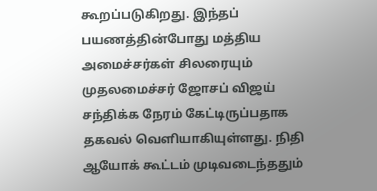கூறப்படுகிறது. இந்தப் பயணத்தின்போது மத்திய அமைச்சர்கள் சிலரையும் முதலமைச்சர் ஜோசப் விஜய் சந்திக்க நேரம் கேட்டிருப்பதாக தகவல் வெளியாகியுள்ளது. நிதி ஆயோக் கூட்டம் முடிவடைந்ததும்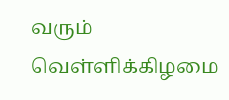வரும் வெள்ளிக்கிழமை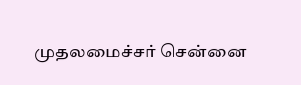முதலமைச்சர் சென்னை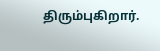திரும்புகிறார்.